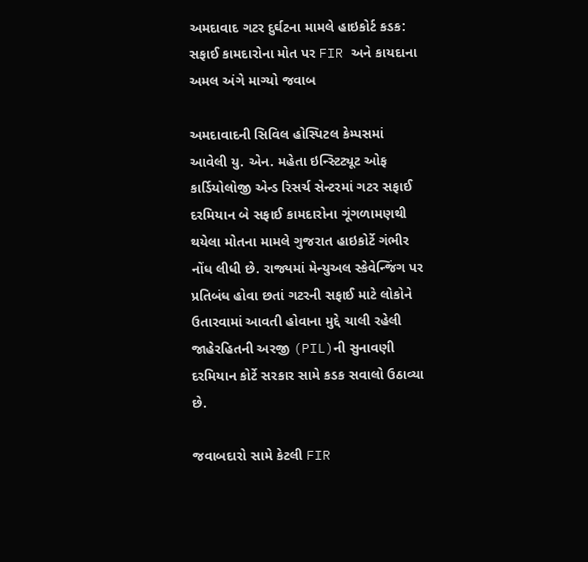અમદાવાદ ગટર દુર્ઘટના મામલે હાઇકોર્ટ કડક: સફાઈ કામદારોના મોત પર FIR અને કાયદાના અમલ અંગે માગ્યો જવાબ

અમદાવાદની સિવિલ હોસ્પિટલ કેમ્પસમાં આવેલી યુ. એન. મહેતા ઇન્સ્ટિટ્યૂટ ઓફ કાર્ડિયોલોજી એન્ડ રિસર્ચ સેન્ટરમાં ગટર સફાઈ દરમિયાન બે સફાઈ કામદારોના ગૂંગળામણથી થયેલા મોતના મામલે ગુજરાત હાઇકોર્ટે ગંભીર નોંધ લીધી છે. રાજ્યમાં મેન્યુઅલ સ્કેવેન્જિંગ પર પ્રતિબંધ હોવા છતાં ગટરની સફાઈ માટે લોકોને ઉતારવામાં આવતી હોવાના મુદ્દે ચાલી રહેલી જાહેરહિતની અરજી (PIL)ની સુનાવણી દરમિયાન કોર્ટે સરકાર સામે કડક સવાલો ઉઠાવ્યા છે.

જવાબદારો સામે કેટલી FIR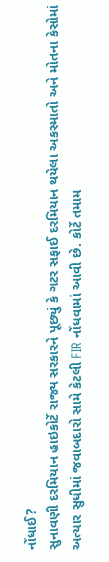નોંધાઈ?
સુનાવણી દરમિયાન હાઇકોર્ટે રાજ્ય સરકારને પૂછ્યું કે ગટર સફાઈ દરમિયાન થયેલા અકસ્માતો અને મોતના કેસોમાં અત્યાર સુધીમાં જવાબદારો સામે કેટલી FIR નોંધવામાં આવી છે. કોર્ટે તમામ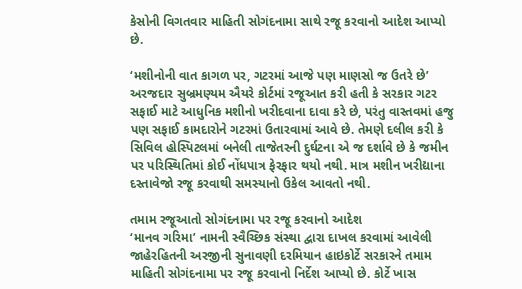કેસોની વિગતવાર માહિતી સોગંદનામા સાથે રજૂ કરવાનો આદેશ આપ્યો છે.

‘મશીનોની વાત કાગળ પર, ગટરમાં આજે પણ માણસો જ ઉતરે છે’
અરજદાર સુબ્રમણ્યમ ઐયરે કોર્ટમાં રજૂઆત કરી હતી કે સરકાર ગટર સફાઈ માટે આધુનિક મશીનો ખરીદવાના દાવા કરે છે, પરંતુ વાસ્તવમાં હજુ પણ સફાઈ કામદારોને ગટરમાં ઉતારવામાં આવે છે. તેમણે દલીલ કરી કે સિવિલ હોસ્પિટલમાં બનેલી તાજેતરની દુર્ઘટના એ જ દર્શાવે છે કે જમીન પર પરિસ્થિતિમાં કોઈ નોંધપાત્ર ફેરફાર થયો નથી. માત્ર મશીન ખરીદ્યાના દસ્તાવેજો રજૂ કરવાથી સમસ્યાનો ઉકેલ આવતો નથી.

તમામ રજૂઆતો સોગંદનામા પર રજૂ કરવાનો આદેશ
‘માનવ ગરિમા’ નામની સ્વૈચ્છિક સંસ્થા દ્વારા દાખલ કરવામાં આવેલી જાહેરહિતની અરજીની સુનાવણી દરમિયાન હાઇકોર્ટે સરકારને તમામ માહિતી સોગંદનામા પર રજૂ કરવાનો નિર્દેશ આપ્યો છે. કોર્ટે ખાસ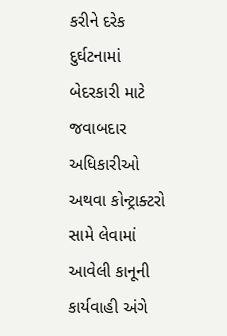કરીને દરેક દુર્ઘટનામાં બેદરકારી માટે જવાબદાર અધિકારીઓ અથવા કોન્ટ્રાક્ટરો સામે લેવામાં આવેલી કાનૂની કાર્યવાહી અંગે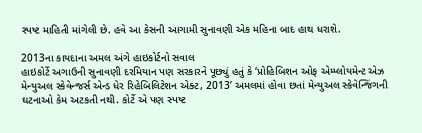સ્પષ્ટ માહિતી માંગેલી છે. હવે આ કેસની આગામી સુનાવણી એક મહિના બાદ હાથ ધરાશે.

2013ના કાયદાના અમલ અંગે હાઇકોર્ટનો સવાલ
હાઇકોર્ટે અગાઉની સુનાવણી દરમિયાન પણ સરકારને પૂછ્યું હતું કે ‘પ્રોહિબિશન ઓફ એમ્પ્લોયમેન્ટ એઝ મેન્યુઅલ સ્કેવેન્જર્સ એન્ડ ધેર રિહેબિલિટેશન એક્ટ, 2013’ અમલમાં હોવા છતાં મેન્યુઅલ સ્કેવેન્જિંગની ઘટનાઓ કેમ અટકતી નથી. કોર્ટે એ પણ સ્પષ્ટ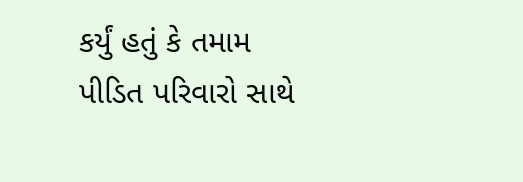કર્યું હતું કે તમામ પીડિત પરિવારો સાથે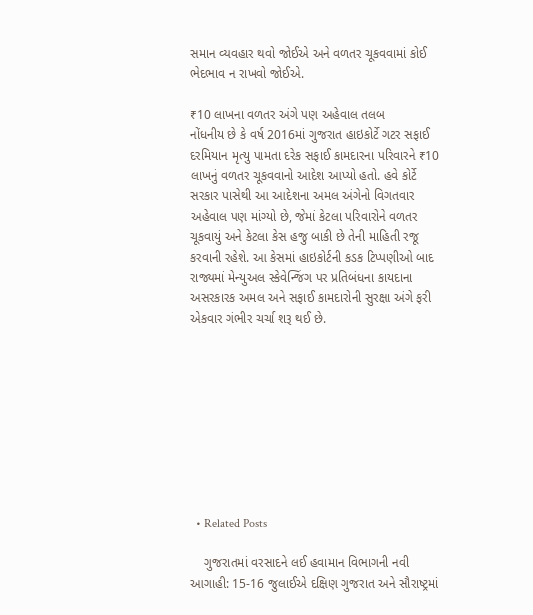સમાન વ્યવહાર થવો જોઈએ અને વળતર ચૂકવવામાં કોઈ ભેદભાવ ન રાખવો જોઈએ.

₹10 લાખના વળતર અંગે પણ અહેવાલ તલબ
નોંધનીય છે કે વર્ષ 2016માં ગુજરાત હાઇકોર્ટે ગટર સફાઈ દરમિયાન મૃત્યુ પામતા દરેક સફાઈ કામદારના પરિવારને ₹10 લાખનું વળતર ચૂકવવાનો આદેશ આપ્યો હતો. હવે કોર્ટે સરકાર પાસેથી આ આદેશના અમલ અંગેનો વિગતવાર અહેવાલ પણ માંગ્યો છે, જેમાં કેટલા પરિવારોને વળતર ચૂકવાયું અને કેટલા કેસ હજુ બાકી છે તેની માહિતી રજૂ કરવાની રહેશે. આ કેસમાં હાઇકોર્ટની કડક ટિપ્પણીઓ બાદ રાજ્યમાં મેન્યુઅલ સ્કેવેન્જિંગ પર પ્રતિબંધના કાયદાના અસરકારક અમલ અને સફાઈ કામદારોની સુરક્ષા અંગે ફરી એકવાર ગંભીર ચર્ચા શરૂ થઈ છે.









  • Related Posts

    ગુજરાતમાં વરસાદને લઈ હવામાન વિભાગની નવી આગાહી: 15-16 જુલાઈએ દક્ષિણ ગુજરાત અને સૌરાષ્ટ્રમાં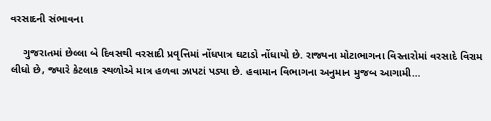વરસાદની સંભાવના

    ગુજરાતમાં છેલ્લા બે દિવસથી વરસાદી પ્રવૃત્તિમાં નોંધપાત્ર ઘટાડો નોંધાયો છે. રાજ્યના મોટાભાગના વિસ્તારોમાં વરસાદે વિરામ લીધો છે, જ્યારે કેટલાક સ્થળોએ માત્ર હળવા ઝાપટાં પડ્યા છે. હવામાન વિભાગના અનુમાન મુજબ આગામી…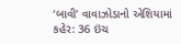‘બાવી’ વાવાઝોડાનો એશિયામાં કહેર: 36 ઇંચ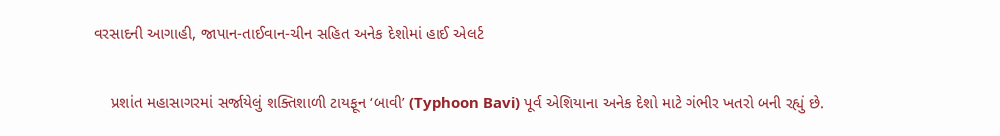વરસાદની આગાહી, જાપાન-તાઈવાન-ચીન સહિત અનેક દેશોમાં હાઈ એલર્ટ

    પ્રશાંત મહાસાગરમાં સર્જાયેલું શક્તિશાળી ટાયફૂન ‘બાવી’ (Typhoon Bavi) પૂર્વ એશિયાના અનેક દેશો માટે ગંભીર ખતરો બની રહ્યું છે.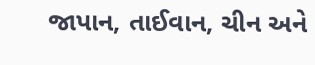જાપાન, તાઈવાન, ચીન અને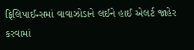ફિલિપાઈન્સમાં વાવાઝોડાને લઈને હાઈ એલર્ટ જાહેર કરવામાં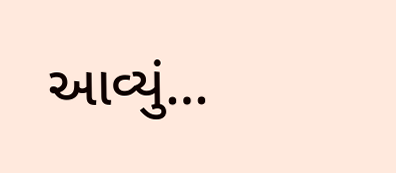આવ્યું…